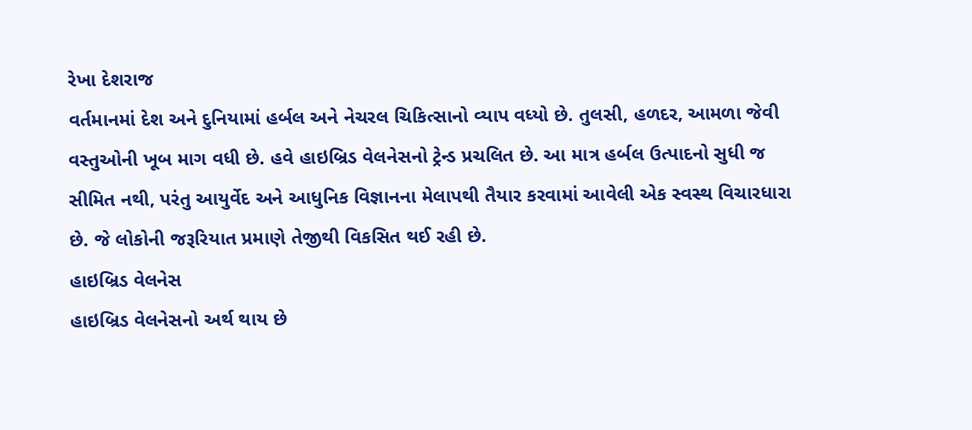રેખા દેશરાજ
વર્તમાનમાં દેશ અને દુનિયામાં હર્બલ અને નેચરલ ચિકિત્સાનો વ્યાપ વધ્યો છે. તુલસી, હળદર, આમળા જેવી વસ્તુઓની ખૂબ માગ વધી છે. હવે હાઇબ્રિડ વેલનેસનો ટ્રેન્ડ પ્રચલિત છે. આ માત્ર હર્બલ ઉત્પાદનો સુધી જ સીમિત નથી, પરંતુ આયુર્વેદ અને આધુનિક વિજ્ઞાનના મેલાપથી તૈયાર કરવામાં આવેલી એક સ્વસ્થ વિચારધારા છે. જે લોકોની જરૂરિયાત પ્રમાણે તેજીથી વિકસિત થઈ રહી છે.
હાઇબ્રિડ વેલનેસ
હાઇબ્રિડ વેલનેસનો અર્થ થાય છે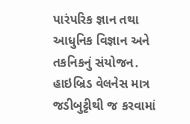પારંપરિક જ્ઞાન તથા આધુનિક વિજ્ઞાન અને તકનિકનું સંયોજન. હાઇબ્રિડ વેલનેસ માત્ર જડીબુટ્ટીથી જ કરવામાં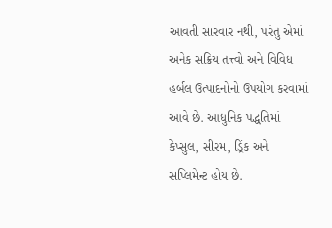આવતી સારવાર નથી, પરંતુ એમાં અનેક સક્રિય તત્ત્વો અને વિવિધ હર્બલ ઉત્પાદનોનો ઉપયોગ કરવામાં આવે છે. આધુનિક પદ્ધતિમાં કેપ્સુલ, સીરમ, ડ્રિંક અને સપ્લિમેન્ટ હોય છે.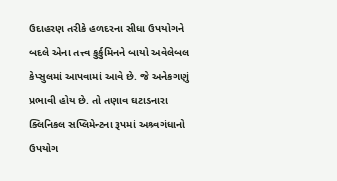ઉદાહરણ તરીકે હળદરના સીધા ઉપયોગને બદલે એના તત્ત્વ કુર્કુમિનને બાયો અવેલેબલ કેપ્સુલમાં આપવામાં આવે છે. જે અનેકગણું પ્રભાવી હોય છે. તો તણાવ ઘટાડનારા ક્લિનિકલ સપ્લિમેન્ટના રૂપમાં અશ્ર્વગંધાનો ઉપયોગ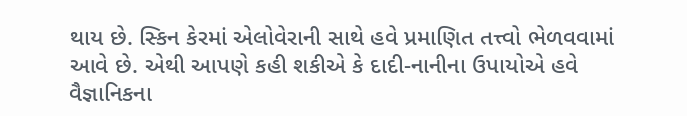થાય છે. સ્કિન કેરમાં એલોવેરાની સાથે હવે પ્રમાણિત તત્ત્વો ભેળવવામાં આવે છે. એથી આપણે કહી શકીએ કે દાદી-નાનીના ઉપાયોએ હવે વૈજ્ઞાનિકના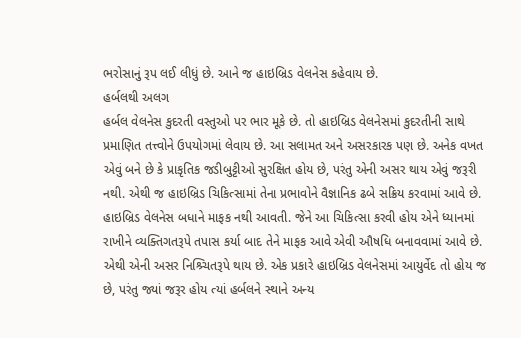ભરોસાનું રૂપ લઈ લીધું છે. આને જ હાઇબ્રિડ વેલનેસ કહેવાય છે.
હર્બલથી અલગ
હર્બલ વેલનેસ કુદરતી વસ્તુઓ પર ભાર મૂકે છે. તો હાઇબ્રિડ વેલનેસમાં કુદરતીની સાથે પ્રમાણિત તત્ત્વોને ઉપયોગમાં લેવાય છે. આ સલામત અને અસરકારક પણ છે. અનેક વખત એવું બને છે કે પ્રાકૃતિક જડીબુટ્ટીઓ સુરક્ષિત હોય છે, પરંતુ એની અસર થાય એવું જરૂરી નથી. એથી જ હાઇબ્રિડ ચિકિત્સામાં તેના પ્રભાવોને વૈજ્ઞાનિક ઢબે સક્રિય કરવામાં આવે છે.
હાઇબ્રિડ વેલનેસ બધાને માફક નથી આવતી. જેને આ ચિકિત્સા કરવી હોય એને ધ્યાનમાં રાખીને વ્યક્તિગતરૂપે તપાસ કર્યા બાદ તેને માફક આવે એવી ઔષધિ બનાવવામાં આવે છે. એથી એની અસર નિશ્ર્ચિતરૂપે થાય છે. એક પ્રકારે હાઇબ્રિડ વેલનેસમાં આયુર્વેદ તો હોય જ છે, પરંતુ જ્યાં જરૂર હોય ત્યાં હર્બલને સ્થાને અન્ય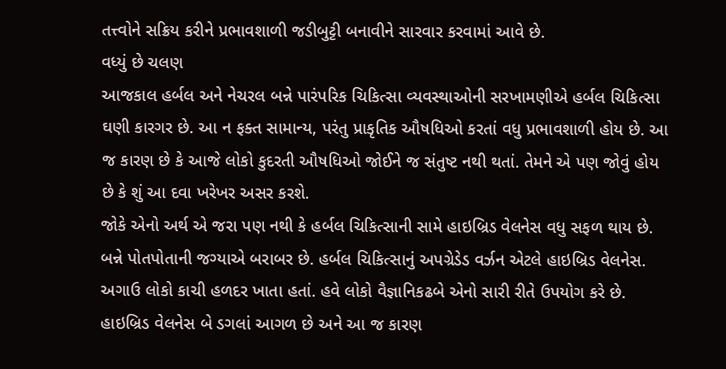તત્ત્વોને સક્રિય કરીને પ્રભાવશાળી જડીબુટ્ટી બનાવીને સારવાર કરવામાં આવે છે.
વધ્યું છે ચલણ
આજકાલ હર્બલ અને નેચરલ બન્ને પારંપરિક ચિકિત્સા વ્યવસ્થાઓની સરખામણીએ હર્બલ ચિકિત્સા ઘણી કારગર છે. આ ન ફક્ત સામાન્ય, પરંતુ પ્રાકૃતિક ઔષધિઓ કરતાં વધુ પ્રભાવશાળી હોય છે. આ જ કારણ છે કે આજે લોકો કુદરતી ઔષધિઓ જોઈને જ સંતુષ્ટ નથી થતાં. તેમને એ પણ જોવું હોય છે કે શું આ દવા ખરેખર અસર કરશે.
જોકે એનો અર્થ એ જરા પણ નથી કે હર્બલ ચિકિત્સાની સામે હાઇબ્રિડ વેલનેસ વધુ સફળ થાય છે. બન્ને પોતપોતાની જગ્યાએ બરાબર છે. હર્બલ ચિકિત્સાનું અપગ્રેડેડ વર્ઝન એટલે હાઇબ્રિડ વેલનેસ.
અગાઉ લોકો કાચી હળદર ખાતા હતાં. હવે લોકો વૈજ્ઞાનિકઢબે એનો સારી રીતે ઉપયોગ કરે છે. હાઇબ્રિડ વેલનેસ બે ડગલાં આગળ છે અને આ જ કારણ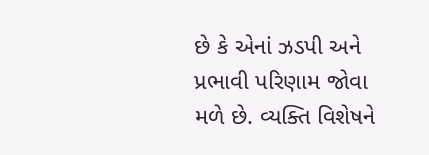છે કે એનાં ઝડપી અને પ્રભાવી પરિણામ જોવા મળે છે. વ્યક્તિ વિશેષને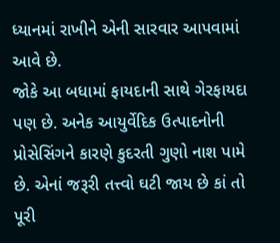ધ્યાનમાં રાખીને એની સારવાર આપવામાં આવે છે.
જોકે આ બધામાં ફાયદાની સાથે ગેરફાયદા પણ છે. અનેક આયુર્વેદિક ઉત્પાદનોની પ્રોસેસિંગને કારણે કુદરતી ગુણો નાશ પામે છે. એનાં જરૂરી તત્ત્વો ઘટી જાય છે કાં તો પૂરી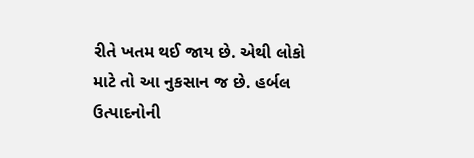રીતે ખતમ થઈ જાય છે. એથી લોકો માટે તો આ નુકસાન જ છે. હર્બલ ઉત્પાદનોની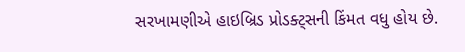સરખામણીએ હાઇબ્રિડ પ્રોડક્ટ્સની કિંમત વધુ હોય છે.